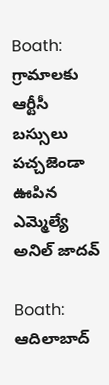Boath: గ్రామాలకు ఆర్టీసీ బస్సులు పచ్చజెండా ఊపిన ఎమ్మెల్యే అనిల్ జాదవ్

Boath: ఆదిలాబాద్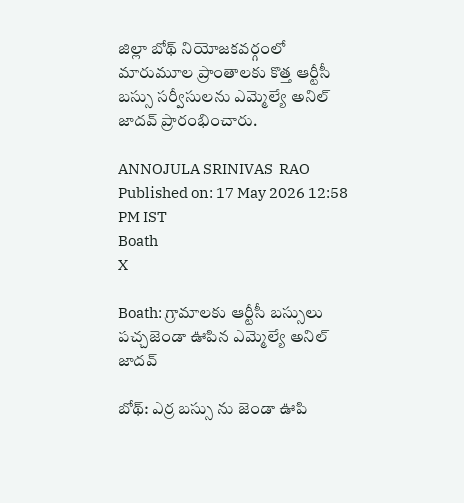జిల్లా బోథ్ నియోజకవర్గంలో మారుమూల ప్రాంతాలకు కొత్త ఆర్టీసీ బస్సు సర్వీసులను ఎమ్మెల్యే అనిల్ జాదవ్ ప్రారంభించారు.

ANNOJULA SRINIVAS  RAO
Published on: 17 May 2026 12:58 PM IST
Boath
X

Boath: గ్రామాలకు ఆర్టీసీ బస్సులు పచ్చజెండా ఊపిన ఎమ్మెల్యే అనిల్ జాదవ్

బోథ్: ఎర్ర బస్సు ను జెండా ఊపి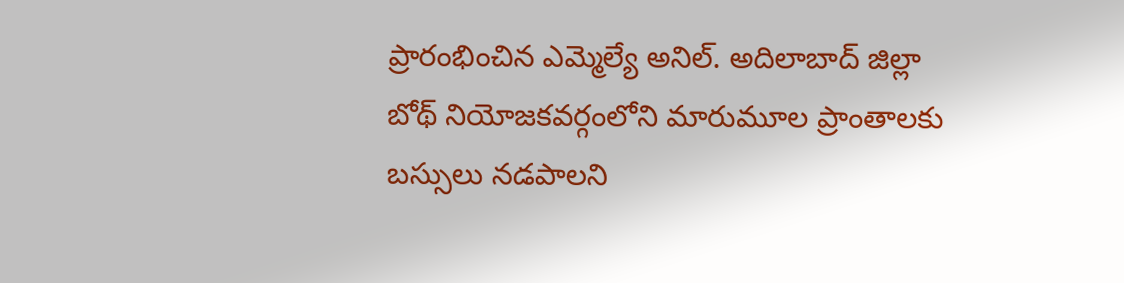ప్రారంభించిన ఎమ్మెల్యే అనిల్. అదిలాబాద్ జిల్లా బోథ్ నియోజకవర్గంలోని మారుమూల ప్రాంతాలకు బస్సులు నడపాలని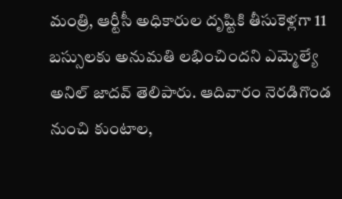మంత్రి, ఆర్టీసీ అధికారుల దృష్టికి తీసుకెళ్లగా 11 బస్సులకు అనుమతి లభించిందని ఎమ్మెల్యే అనిల్ జాదవ్ తెలిపారు. ఆదివారం నెరడిగొండ నుంచి కుంటాల,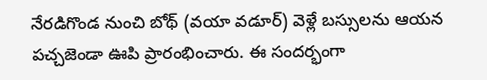నేరడిగొండ నుంచి బోథ్ (వయా వడూర్) వెళ్లే బస్సులను ఆయన పచ్చజెండా ఊపి ప్రారంభించారు. ఈ సందర్భంగా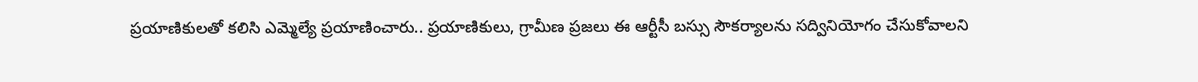ప్రయాణికులతో కలిసి ఎమ్మెల్యే ప్రయాణించారు.. ప్రయాణికులు, గ్రామీణ ప్రజలు ఈ ఆర్టీసీ బస్సు సౌకర్యాలను సద్వినియోగం చేసుకోవాలని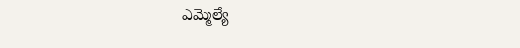ఎమ్మెల్యే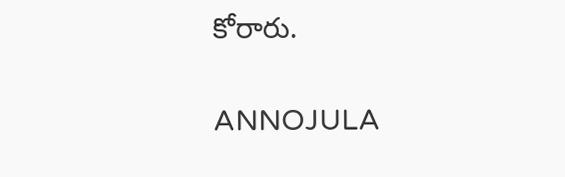కోరారు.

ANNOJULA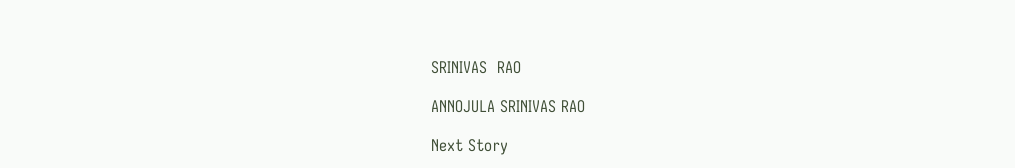SRINIVAS  RAO

ANNOJULA SRINIVAS RAO

Next Story